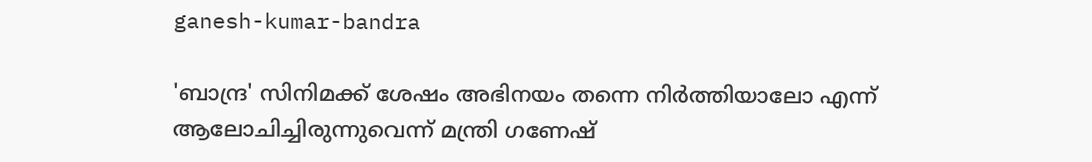ganesh-kumar-bandra

'ബാന്ദ്ര' സിനിമക്ക് ശേഷം അഭിനയം തന്നെ നിര്‍ത്തിയാലോ എന്ന് ആലോചിച്ചിരുന്നുവെന്ന് മന്ത്രി ഗണേഷ്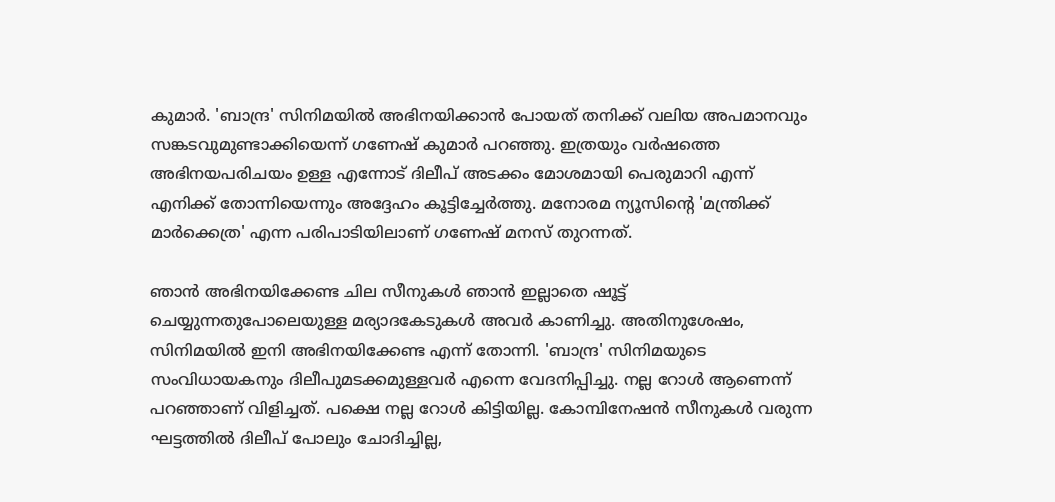കുമാര്‍. 'ബാന്ദ്ര' സിനിമയിൽ അഭിനയിക്കാൻ പോയത് തനിക്ക് വലിയ അപമാനവും സങ്കടവുമുണ്ടാക്കിയെന്ന് ഗണേഷ് കുമാര്‍ പറഞ്ഞു. ഇത്രയും വർഷത്തെ അഭിനയപരിചയം ഉള്ള എന്നോട് ദിലീപ് അടക്കം മോശമായി പെരുമാറി എന്ന് എനിക്ക് തോന്നിയെന്നും അദ്ദേഹം കൂട്ടിച്ചേര്‍ത്തു. മനോരമ ന്യൂസിന്‍റെ 'മന്ത്രിക്ക് മാര്‍ക്കെത്ര' എന്ന പരിപാടിയിലാണ് ഗണേഷ് മനസ് തുറന്നത്.

ഞാൻ അഭിനയിക്കേണ്ട ചില സീനുകൾ ഞാൻ ഇല്ലാതെ ഷൂട്ട് ചെയ്യുന്നതുപോലെയുള്ള മര്യാദകേടുകൾ അവർ കാണിച്ചു. അതിനുശേഷം, സിനിമയിൽ ഇനി അഭിനയിക്കേണ്ട എന്ന് തോന്നി. 'ബാന്ദ്ര' സിനിമയുടെ സംവിധായകനും ദിലീപുമടക്കമുള്ളവർ എന്നെ വേദനിപ്പിച്ചു. നല്ല റോൾ ആണെന്ന് പറഞ്ഞാണ് വിളിച്ചത്. പക്ഷെ നല്ല റോൾ കിട്ടിയില്ല. കോമ്പിനേഷൻ സീനുകൾ വരുന്ന ഘട്ടത്തിൽ ദിലീപ് പോലും ചോദിച്ചില്ല,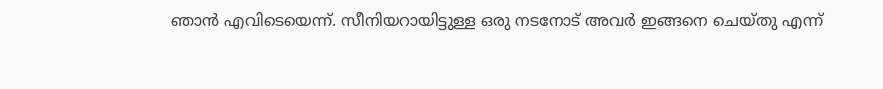ഞാൻ എവിടെയെന്ന്. സീനിയറായിട്ടുള്ള ഒരു നടനോട് അവർ ഇങ്ങനെ ചെയ്തു എന്ന്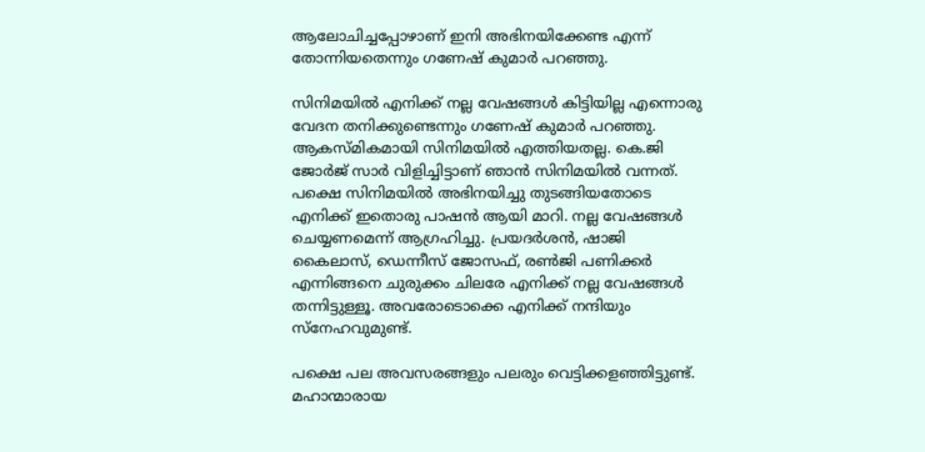ആലോചിച്ചപ്പോഴാണ് ഇനി അഭിനയിക്കേണ്ട എന്ന് തോന്നിയതെന്നും ഗണേഷ് കുമാര്‍ പറഞ്ഞു.

സിനിമയിൽ എനിക്ക് നല്ല വേഷങ്ങൾ കിട്ടിയില്ല എന്നൊരു വേദന തനിക്കുണ്ടെന്നും ഗണേഷ് കുമാര്‍ പറഞ്ഞു. ആകസ്മികമായി സിനിമയിൽ എത്തിയതല്ല. കെ.ജി ജോർജ് സാർ വിളിച്ചിട്ടാണ് ഞാൻ സിനിമയിൽ വന്നത്. പക്ഷെ സിനിമയിൽ അഭിനയിച്ചു തുടങ്ങിയതോടെ എനിക്ക് ഇതൊരു പാഷൻ ആയി മാറി. നല്ല വേഷങ്ങൾ ചെയ്യണമെന്ന് ആഗ്രഹിച്ചു. പ്രയദർശൻ, ഷാജി കൈലാസ്, ഡെന്നീസ് ജോസഫ്, രൺജി പണിക്കർ എന്നിങ്ങനെ ചുരുക്കം ചിലരേ എനിക്ക് നല്ല വേഷങ്ങൾ തന്നിട്ടുള്ളൂ. അവരോടൊക്കെ എനിക്ക് നന്ദിയും സ്നേഹവുമുണ്ട്.

പക്ഷെ പല അവസരങ്ങളും പലരും വെട്ടിക്കളഞ്ഞിട്ടുണ്ട്. മഹാന്മാരായ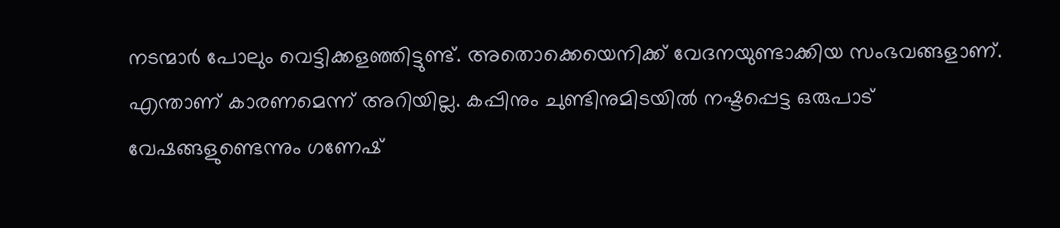നടന്മാർ പോലും വെട്ടിക്കളഞ്ഞിട്ടുണ്ട്. അതൊക്കെയെനിക്ക് വേദനയുണ്ടാക്കിയ സംഭവങ്ങളാണ്. എന്താണ് കാരണമെന്ന് അറിയില്ല. കപ്പിനും ചുണ്ടിനുമിടയിൽ നഷ്ടപ്പെട്ട ഒരുപാട് വേഷങ്ങളുണ്ടെന്നും ഗണേഷ്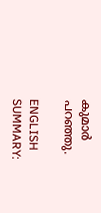കുമാര്‍ പറഞ്ഞു.

ENGLISH SUMMARY: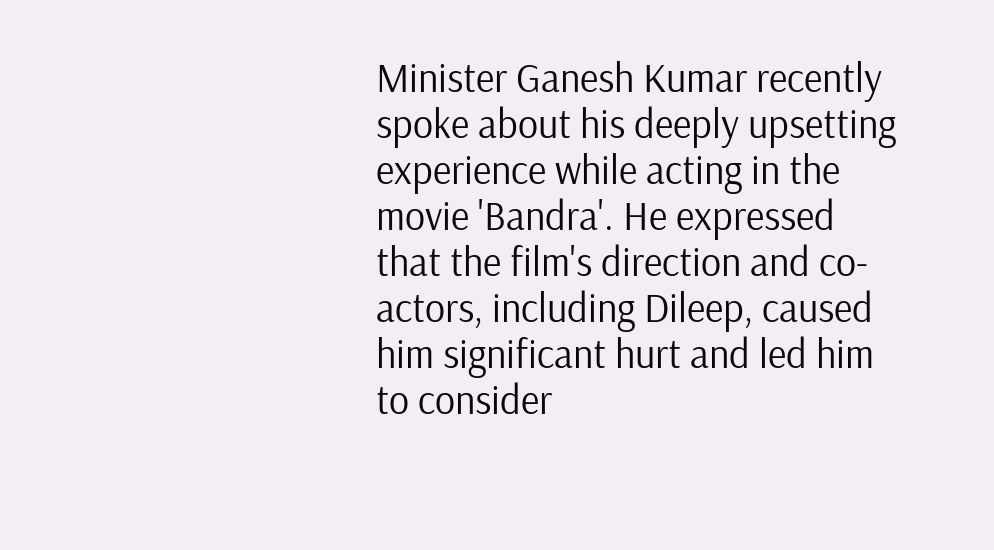Minister Ganesh Kumar recently spoke about his deeply upsetting experience while acting in the movie 'Bandra'. He expressed that the film's direction and co-actors, including Dileep, caused him significant hurt and led him to consider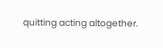quitting acting altogether.